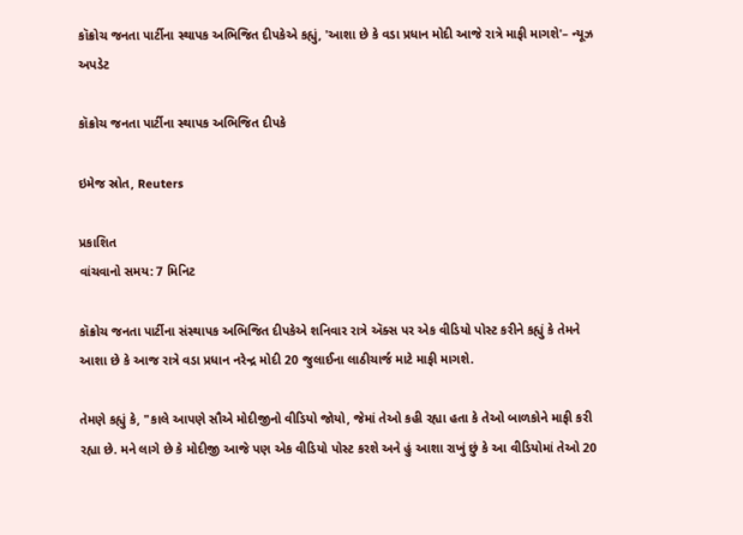કૉક્રોચ જનતા પાર્ટીના સ્થાપક અભિજિત દીપકેએ કહ્યું, 'આશા છે કે વડા પ્રધાન મોદી આજે રાત્રે માફી માગશે'– ન્યૂઝ અપડેટ

કૉક્રોચ જનતા પાર્ટીના સ્થાપક અભિજિત દીપકે

ઇમેજ સ્રોત, Reuters

પ્રકાશિત
વાંચવાનો સમય: 7 મિનિટ

કૉક્રોચ જનતા પાર્ટીના સંસ્થાપક અભિજિત દીપકેએ શનિવાર રાત્રે ઍક્સ પર એક વીડિયો પોસ્ટ કરીને કહ્યું કે તેમને આશા છે કે આજ રાત્રે વડા પ્રધાન નરેન્દ્ર મોદી 20 જુલાઈના લાઠીચાર્જ માટે માફી માગશે.

તેમણે કહ્યું કે, "કાલે આપણે સૌએ મોદીજીનો વીડિયો જોયો, જેમાં તેઓ કહી રહ્યા હતા કે તેઓ બાળકોને માફી કરી રહ્યા છે. મને લાગે છે કે મોદીજી આજે પણ એક વીડિયો પોસ્ટ કરશે અને હું આશા રાખું છું કે આ વીડિયોમાં તેઓ 20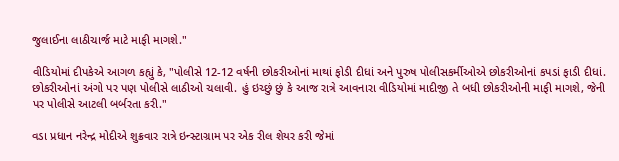જુલાઈના લાઠીચાર્જ માટે માફી માગશે."

વીડિયોમાં દીપકેએ આગળ કહ્યું કે, "પોલીસે 12-12 વર્ષની છોકરીઓનાં માથાં ફોડી દીધાં અને પુરુષ પોલીસકર્મીઓએ છોકરીઓનાં કપડાં ફાડી દીધાં. છોકરીઓનાં અંગો પર પણ પોલીસે લાઠીઓ ચલાવી. હું ઇચ્છું છું કે આજ રાત્રે આવનારા વીડિયોમાં માદીજી તે બધી છોકરીઓની માફી માગશે, જેની પર પોલીસે આટલી બર્બરતા કરી."

વડા પ્રધાન નરેન્દ્ર મોદીએ શુક્રવાર રાત્રે ઇન્સ્ટાગ્રામ પર એક રીલ શેયર કરી જેમાં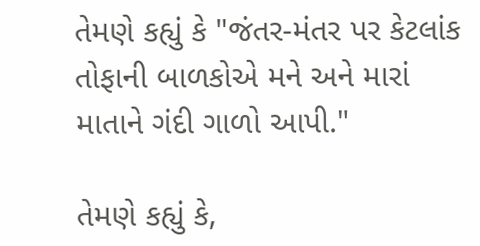તેમણે કહ્યું કે "જંતર-મંતર પર કેટલાંક તોફાની બાળકોએ મને અને મારાં માતાને ગંદી ગાળો આપી."

તેમણે કહ્યું કે,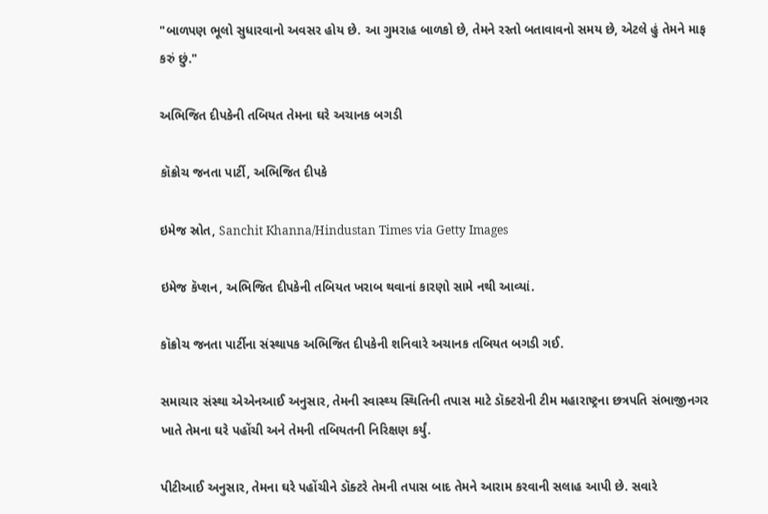"બાળપણ ભૂલો સુધારવાનો અવસર હોય છે. આ ગુમરાહ બાળકો છે, તેમને રસ્તો બતાવાવનો સમય છે, એટલે હું તેમને માફ કરું છું."

અભિજિત દીપકેની તબિયત તેમના ઘરે અચાનક બગડી

કૉક્રોચ જનતા પાર્ટી, અભિજિત દીપકે

ઇમેજ સ્રોત, Sanchit Khanna/Hindustan Times via Getty Images

ઇમેજ કૅપ્શન, અભિજિત દીપકેની તબિયત ખરાબ થવાનાં કારણો સામે નથી આવ્યાં.

કૉક્રોચ જનતા પાર્ટીના સંસ્થાપક અભિજિત દીપકેની શનિવારે અચાનક તબિયત બગડી ગઈ.

સમાચાર સંસ્થા એએનઆઈ અનુસાર, તેમની સ્વાસ્થ્ય સ્થિતિની તપાસ માટે ડૉક્ટરોની ટીમ મહારાષ્ટ્રના છત્રપતિ સંભાજીનગર ખાતે તેમના ઘરે પહોંચી અને તેમની તબિયતની નિરિક્ષણ કર્યું.

પીટીઆઈ અનુસાર, તેમના ઘરે પહોંચીને ડૉક્ટરે તેમની તપાસ બાદ તેમને આરામ કરવાની સલાહ આપી છે. સવારે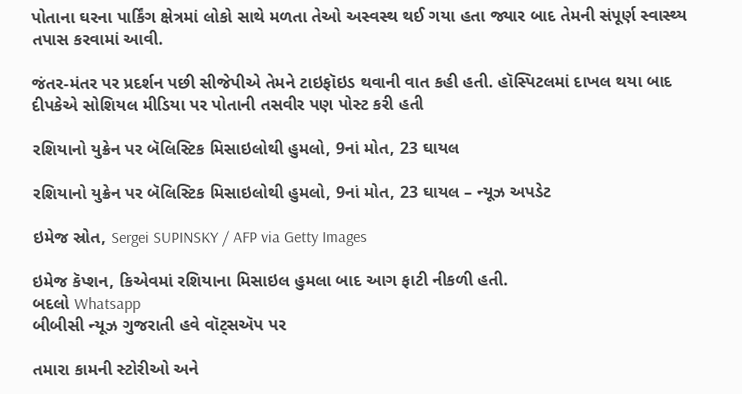પોતાના ઘરના પાર્કિંગ ક્ષેત્રમાં લોકો સાથે મળતા તેઓ અસ્વસ્થ થઈ ગયા હતા જ્યાર બાદ તેમની સંપૂર્ણ સ્વાસ્થ્ય તપાસ કરવામાં આવી.

જંતર-મંતર પર પ્રદર્શન પછી સીજેપીએ તેમને ટાઇફૉઇડ થવાની વાત કહી હતી. હૉસ્પિટલમાં દાખલ થયા બાદ દીપકેએ સોશિયલ મીડિયા પર પોતાની તસવીર પણ પોસ્ટ કરી હતી

રશિયાનો યુક્રેન પર બૅલિસ્ટિક મિસાઇલોથી હુમલો, 9નાં મોત, 23 ઘાયલ

રશિયાનો યુક્રેન પર બૅલિસ્ટિક મિસાઇલોથી હુમલો, 9નાં મોત, 23 ઘાયલ – ન્યૂઝ અપડેટ

ઇમેજ સ્રોત, Sergei SUPINSKY / AFP via Getty Images

ઇમેજ કૅપ્શન, કિએવમાં રશિયાના મિસાઇલ હુમલા બાદ આગ ફાટી નીકળી હતી.
બદલો Whatsapp
બીબીસી ન્યૂઝ ગુજરાતી હવે વૉટ્સઍપ પર

તમારા કામની સ્ટોરીઓ અને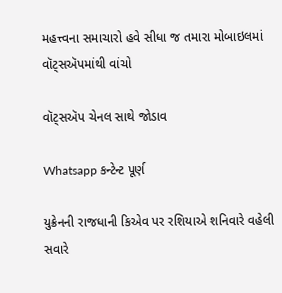મહત્ત્વના સમાચારો હવે સીધા જ તમારા મોબાઇલમાં વૉટ્સઍપમાંથી વાંચો

વૉટ્સઍપ ચેનલ સાથે જોડાવ

Whatsapp કન્ટેન્ટ પૂર્ણ

યુક્રેનની રાજધાની કિએવ પર રશિયાએ શનિવારે વહેલી સવારે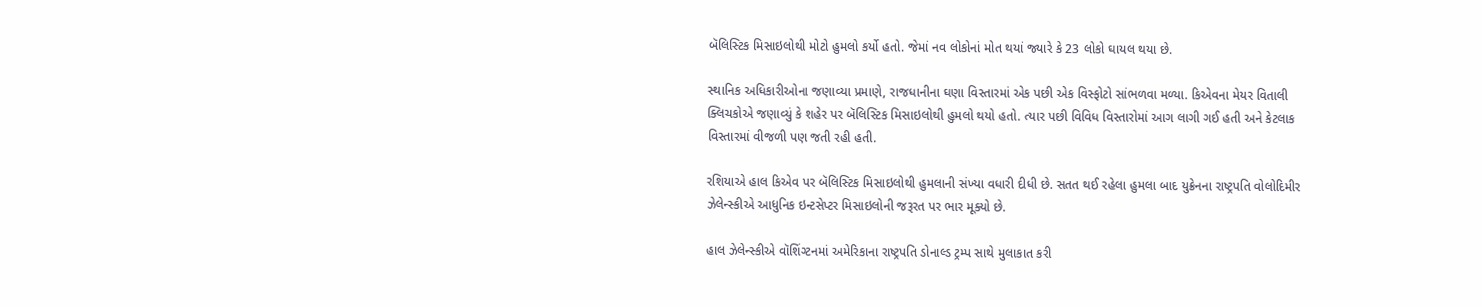બૅલિસ્ટિક મિસાઇલોથી મોટો હુમલો કર્યો હતો. જેમાં નવ લોકોનાં મોત થયાં જ્યારે કે 23 લોકો ઘાયલ થયા છે.

સ્થાનિક અધિકારીઓના જણાવ્યા પ્રમાણે, રાજધાનીના ઘણા વિસ્તારમાં એક પછી એક વિસ્ફોટો સાંભળવા મળ્યા. કિએવના મેયર વિતાલી ક્લિચકોએ જણાવ્યું કે શહેર પર બૅલિસ્ટિક મિસાઇલોથી હુમલો થયો હતો. ત્યાર પછી વિવિધ વિસ્તારોમાં આગ લાગી ગઈ હતી અને કેટલાક વિસ્તારમાં વીજળી પણ જતી રહી હતી.

રશિયાએ હાલ કિએવ પર બૅલિસ્ટિક મિસાઇલોથી હુમલાની સંખ્યા વધારી દીધી છે. સતત થઈ રહેલા હુમલા બાદ યુક્રેનના રાષ્ટ્રપતિ વોલોદિમીર ઝેલેન્સ્કીએ આધુનિક ઇન્ટસેપ્ટર મિસાઇલોની જરૂરત પર ભાર મૂક્યો છે.

હાલ ઝેલેન્સ્કીએ વૉશિંગ્ટનમાં અમેરિકાના રાષ્ટ્રપતિ ડોનાલ્ડ ટ્રમ્પ સાથે મુલાકાત કરી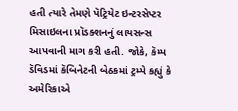હતી ત્યારે તેમણે પૅટ્રિયેટ ઇન્ટરસેપ્ટર મિસાઇલના પ્રૉડક્શનનું લાયસન્સ આપવાની માગ કરી હતી. જોકે, કૅમ્પ ડૅવિડમાં કૅબિનેટની બેઠકમાં ટ્રમ્પે કહ્યું કે અમેરિકાએ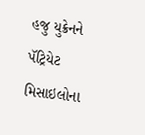હજુ યુક્રેનને પૅટ્રિયેટ મિસાઇલોના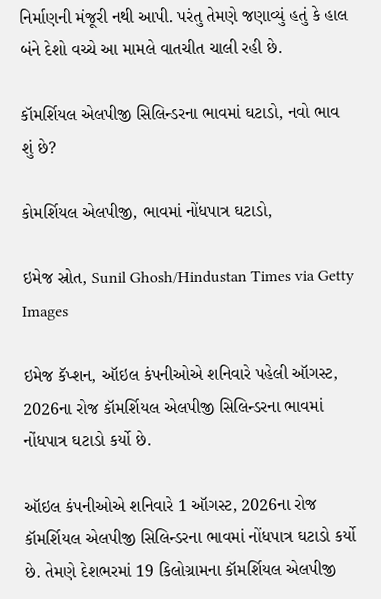નિર્માણની મંજૂરી નથી આપી. પરંતુ તેમણે જણાવ્યું હતું કે હાલ બંને દેશો વચ્ચે આ મામલે વાતચીત ચાલી રહી છે.

કૉમર્શિયલ એલપીજી સિલિન્ડરના ભાવમાં ઘટાડો, નવો ભાવ શું છે?

કોમર્શિયલ એલપીજી, ભાવમાં નોંધપાત્ર ઘટાડો,

ઇમેજ સ્રોત, Sunil Ghosh/Hindustan Times via Getty Images

ઇમેજ કૅપ્શન, ઑઇલ કંપનીઓએ શનિવારે પહેલી ઑગસ્ટ, 2026ના રોજ કૉમર્શિયલ એલપીજી સિલિન્ડરના ભાવમાં નોંધપાત્ર ઘટાડો કર્યો છે.

ઑઇલ કંપનીઓએ શનિવારે 1 ઑગસ્ટ, 2026ના રોજ કૉમર્શિયલ એલપીજી સિલિન્ડરના ભાવમાં નોંધપાત્ર ઘટાડો કર્યો છે. તેમણે દેશભરમાં 19 કિલોગ્રામના કૉમર્શિયલ એલપીજી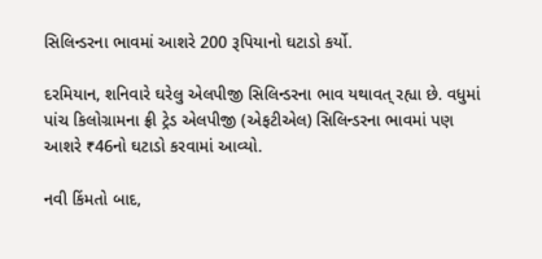સિલિન્ડરના ભાવમાં આશરે 200 રૂપિયાનો ઘટાડો કર્યો.

દરમિયાન, શનિવારે ઘરેલુ એલપીજી સિલિન્ડરના ભાવ યથાવત્ રહ્યા છે. વધુમાં પાંચ કિલોગ્રામના ફ્રી ટ્રેડ એલપીજી (એફટીએલ) સિલિન્ડરના ભાવમાં પણ આશરે ₹46નો ઘટાડો કરવામાં આવ્યો.

નવી કિંમતો બાદ,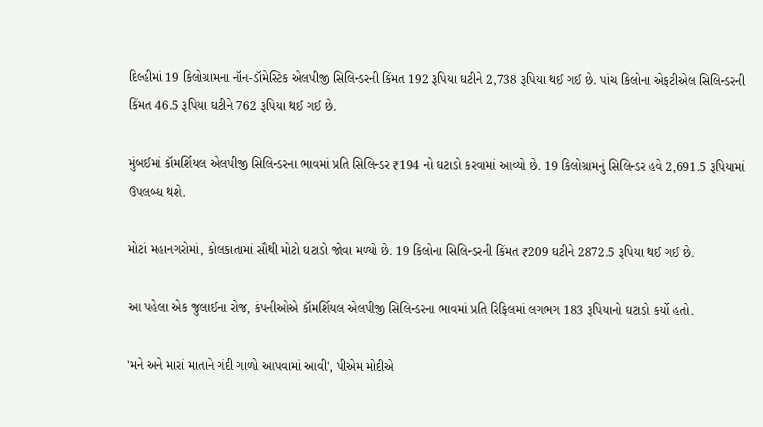દિલ્હીમાં 19 કિલોગ્રામના નૉન-ડૉમેસ્ટિક એલપીજી સિલિન્ડરની કિંમત 192 રૂપિયા ઘટીને 2,738 રૂપિયા થઈ ગઈ છે. પાંચ કિલોના એફટીએલ સિલિન્ડરની કિંમત 46.5 રૂપિયા ઘટીને 762 રૂપિયા થઈ ગઈ છે.

મુંબઈમાં કૉમર્શિયલ એલપીજી સિલિન્ડરના ભાવમાં પ્રતિ સિલિન્ડર ₹194 નો ઘટાડો કરવામાં આવ્યો છે. 19 કિલોગ્રામનું સિલિન્ડર હવે 2,691.5 રૂપિયામાં ઉપલબ્ધ થશે.

મોટાં મહાનગરોમાં, કોલકાતામાં સૌથી મોટો ઘટાડો જોવા મળ્યો છે. 19 કિલોના સિલિન્ડરની કિંમત ₹209 ઘટીને 2872.5 રૂપિયા થઈ ગઈ છે.

આ પહેલા એક જુલાઈના રોજ, કંપનીઓએ કૉમર્શિયલ એલપીજી સિલિન્ડરના ભાવમાં પ્રતિ રિફિલમાં લગભગ 183 રૂપિયાનો ઘટાડો કર્યો હતો.

'મને અને મારાં માતાને ગંદી ગાળો આપવામાં આવી', પીએમ મોદીએ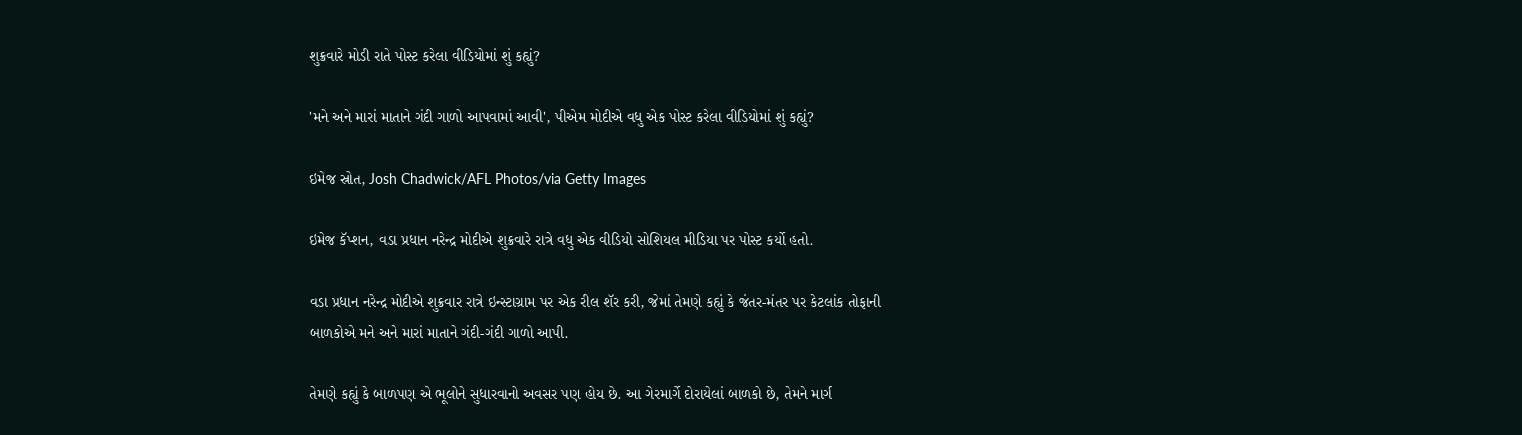શુક્રવારે મોડી રાતે પોસ્ટ કરેલા વીડિયોમાં શું કહ્યું?

'મને અને મારાં માતાને ગંદી ગાળો આપવામાં આવી', પીએમ મોદીએ વધુ એક પોસ્ટ કરેલા વીડિયોમાં શું કહ્યું?

ઇમેજ સ્રોત, Josh Chadwick/AFL Photos/via Getty Images

ઇમેજ કૅપ્શન, વડા પ્રધાન નરેન્દ્ર મોદીએ શુક્રવારે રાત્રે વધુ એક વીડિયો સોશિયલ મીડિયા પર પોસ્ટ કર્યો હતો.

વડા પ્રધાન નરેન્દ્ર મોદીએ શુક્રવાર રાત્રે ઇન્સ્ટાગ્રામ પર એક રીલ શૅર કરી, જેમાં તેમણે કહ્યું કે જંતર-મંતર પર કેટલાંક તોફાની બાળકોએ મને અને મારાં માતાને ગંદી-ગંદી ગાળો આપી.

તેમણે કહ્યું કે બાળપણ એ ભૂલોને સુધારવાનો અવસર પણ હોય છે. આ ગેરમાર્ગે દોરાયેલાં બાળકો છે, તેમને માર્ગ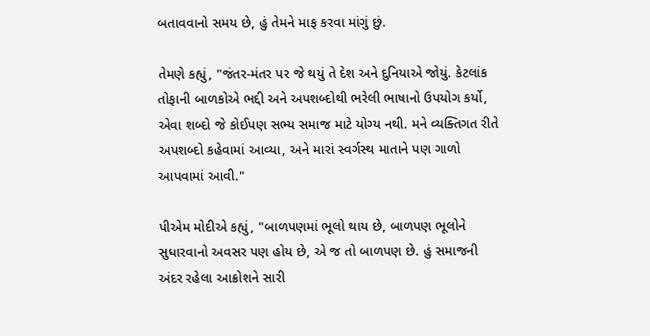બતાવવાનો સમય છે, હું તેમને માફ કરવા માંગું છું.

તેમણે કહ્યું, "જંતર-મંતર પર જે થયું તે દેશ અને દુનિયાએ જોયું. કેટલાંક તોફાની બાળકોએ ભદ્દી અને અપશબ્દોથી ભરેલી ભાષાનો ઉપયોગ કર્યો, એવા શબ્દો જે કોઈપણ સભ્ય સમાજ માટે યોગ્ય નથી. મને વ્યક્તિગત રીતે અપશબ્દો કહેવામાં આવ્યા, અને મારાં સ્વર્ગસ્થ માતાને પણ ગાળો આપવામાં આવી."

પીએમ મોદીએ કહ્યું, "બાળપણમાં ભૂલો થાય છે, બાળપણ ભૂલોને સુધારવાનો અવસર પણ હોય છે, એ જ તો બાળપણ છે. હું સમાજની અંદર રહેલા આક્રોશને સારી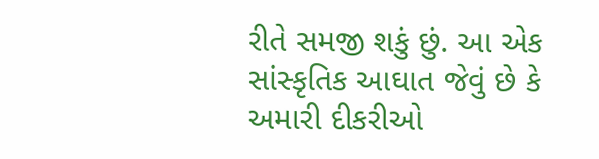રીતે સમજી શકું છું. આ એક સાંસ્કૃતિક આઘાત જેવું છે કે અમારી દીકરીઓ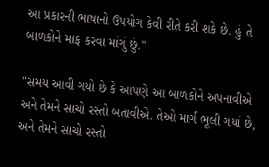આ પ્રકારની ભાષાનો ઉપયોગ કેવી રીતે કરી શકે છે. હું તે બાળકોને માફ કરવા માંગું છું."

"સમય આવી ગયો છે કે આપણે આ બાળકોને અપનાવીએ અને તેમને સાચો રસ્તો બતાવીએ. તેઓ માર્ગ ભૂલી ગયાં છે, અને તેમને સાચો રસ્તો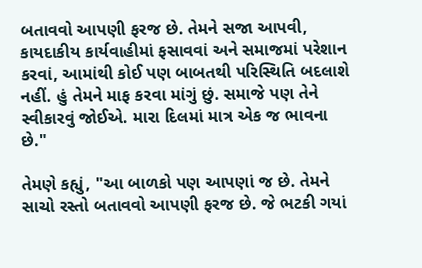બતાવવો આપણી ફરજ છે. તેમને સજા આપવી, કાયદાકીય કાર્યવાહીમાં ફસાવવાં અને સમાજમાં પરેશાન કરવાં, આમાંથી કોઈ પણ બાબતથી પરિસ્થિતિ બદલાશે નહીં. હું તેમને માફ કરવા માંગું છું. સમાજે પણ તેને સ્વીકારવું જોઈએ. મારા દિલમાં માત્ર એક જ ભાવના છે."

તેમણે કહ્યું, "આ બાળકો પણ આપણાં જ છે. તેમને સાચો રસ્તો બતાવવો આપણી ફરજ છે. જે ભટકી ગયાં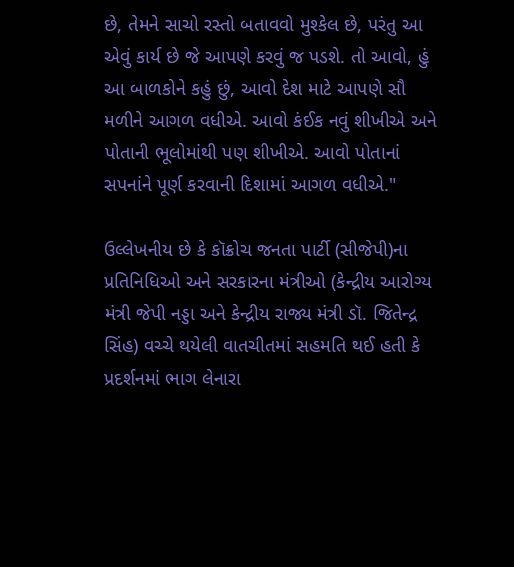છે, તેમને સાચો રસ્તો બતાવવો મુશ્કેલ છે, પરંતુ આ એવું કાર્ય છે જે આપણે કરવું જ પડશે. તો આવો, હું આ બાળકોને કહું છું, આવો દેશ માટે આપણે સૌ મળીને આગળ વધીએ. આવો કંઈક નવું શીખીએ અને પોતાની ભૂલોમાંથી પણ શીખીએ. આવો પોતાનાં સપનાંને પૂર્ણ કરવાની દિશામાં આગળ વધીએ."

ઉલ્લેખનીય છે કે કૉક્રોચ જનતા પાર્ટી (સીજેપી)ના પ્રતિનિધિઓ અને સરકારના મંત્રીઓ (કેન્દ્રીય આરોગ્ય મંત્રી જેપી નડ્ડા અને કેન્દ્રીય રાજ્ય મંત્રી ડૉ. જિતેન્દ્ર સિંહ) વચ્ચે થયેલી વાતચીતમાં સહમતિ થઈ હતી કે પ્રદર્શનમાં ભાગ લેનારા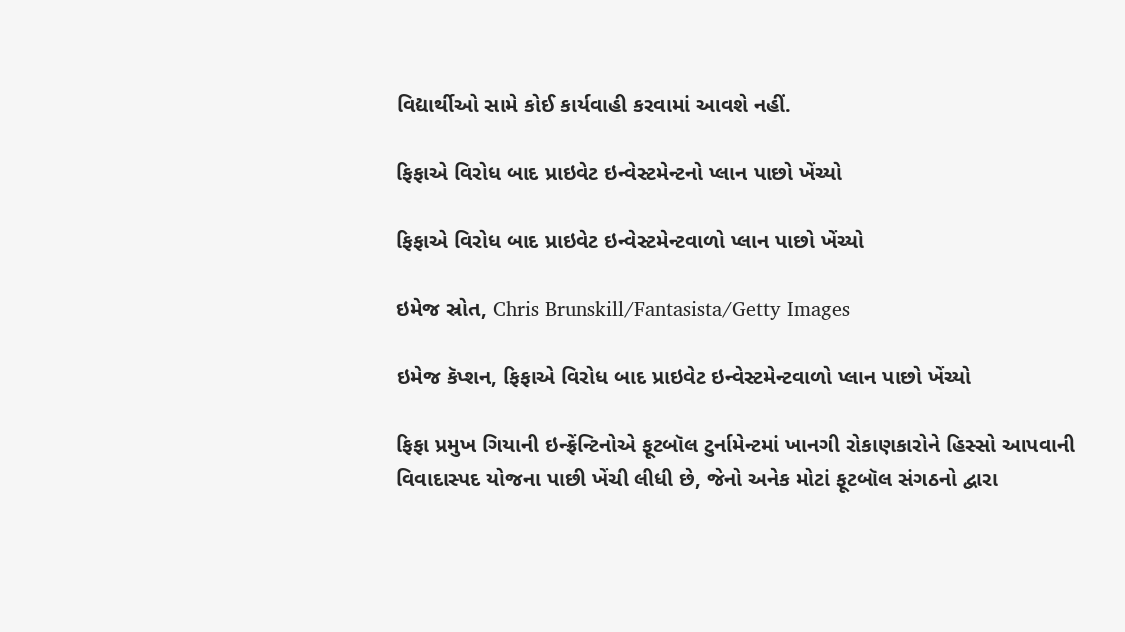વિદ્યાર્થીઓ સામે કોઈ કાર્યવાહી કરવામાં આવશે નહીં.

ફિફાએ વિરોધ બાદ પ્રાઇવેટ ઇન્વેસ્ટમેન્ટનો પ્લાન પાછો ખેંચ્યો

ફિફાએ વિરોધ બાદ પ્રાઇવેટ ઇન્વેસ્ટમેન્ટવાળો પ્લાન પાછો ખેંચ્યો

ઇમેજ સ્રોત, Chris Brunskill/Fantasista/Getty Images

ઇમેજ કૅપ્શન, ફિફાએ વિરોધ બાદ પ્રાઇવેટ ઇન્વેસ્ટમેન્ટવાળો પ્લાન પાછો ખેંચ્યો

ફિફા પ્રમુખ ગિયાની ઇન્ફ્રેંન્ટિનોએ ફૂટબૉલ ટુર્નામેન્ટમાં ખાનગી રોકાણકારોને હિસ્સો આપવાની વિવાદાસ્પદ યોજના પાછી ખેંચી લીધી છે, જેનો અનેક મોટાં ફૂટબૉલ સંગઠનો દ્વારા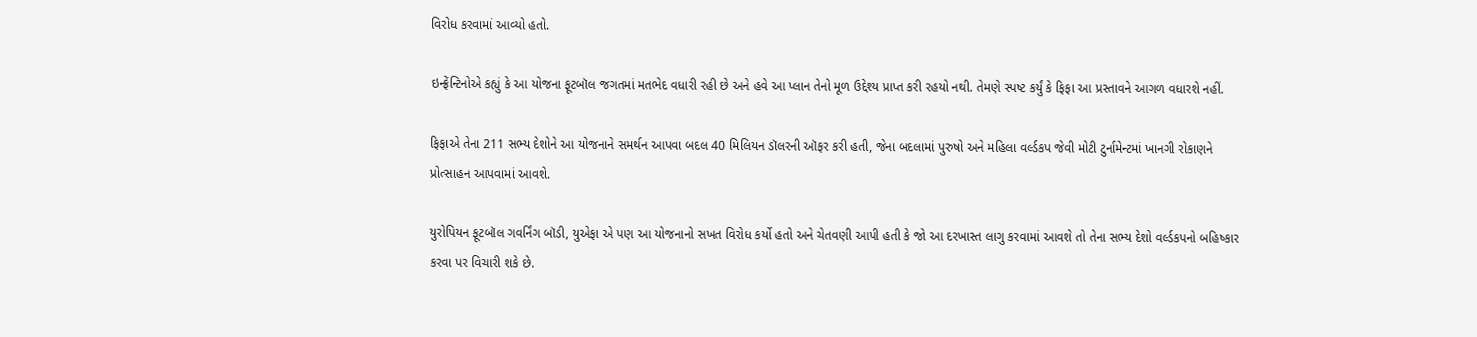વિરોધ કરવામાં આવ્યો હતો.

ઇન્ફ્રેંન્ટિનોએ કહ્યું કે આ યોજના ફૂટબૉલ જગતમાં મતભેદ વધારી રહી છે અને હવે આ પ્લાન તેનો મૂળ ઉદ્દેશ્ય પ્રાપ્ત કરી રહયો નથી. તેમણે સ્પષ્ટ કર્યું કે ફિફા આ પ્રસ્તાવને આગળ વધારશે નહીં.

ફિફાએ તેના 211 સભ્ય દેશોને આ યોજનાને સમર્થન આપવા બદલ 40 મિલિયન ડૉલરની ઑફર કરી હતી, જેના બદલામાં પુરુષો અને મહિલા વર્લ્ડકપ જેવી મોટી ટુર્નામેન્ટમાં ખાનગી રોકાણને પ્રોત્સાહન આપવામાં આવશે.

યુરોપિયન ફૂટબૉલ ગવર્નિંગ બૉડી, યુએફા એ પણ આ યોજનાનો સખત વિરોધ કર્યો હતો અને ચેતવણી આપી હતી કે જો આ દરખાસ્ત લાગુ કરવામાં આવશે તો તેના સભ્ય દેશો વર્લ્ડકપનો બહિષ્કાર કરવા પર વિચારી શકે છે.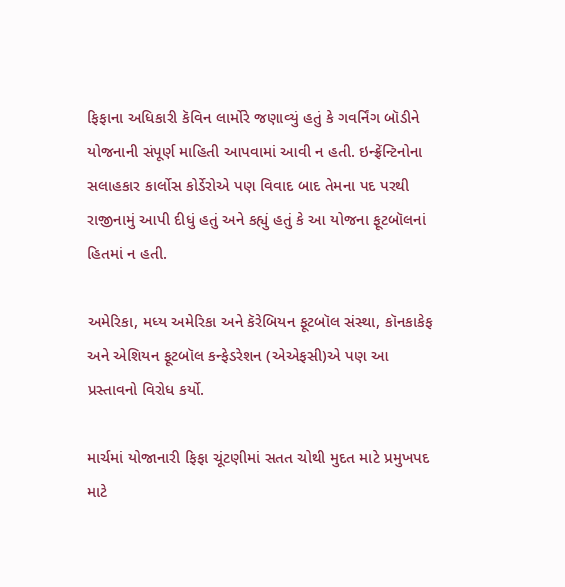ફિફાના અધિકારી કૅવિન લાર્મોરે જણાવ્યું હતું કે ગવર્નિંગ બૉડીને યોજનાની સંપૂર્ણ માહિતી આપવામાં આવી ન હતી. ઇન્ફ્રેંન્ટિનોના સલાહકાર કાર્લોસ કોર્ડેરોએ પણ વિવાદ બાદ તેમના પદ પરથી રાજીનામું આપી દીધું હતું અને કહ્યું હતું કે આ યોજના ફૂટબૉલનાં હિતમાં ન હતી.

અમેરિકા, મધ્ય અમેરિકા અને કૅરેબિયન ફૂટબૉલ સંસ્થા, કૉનકાકેફ અને એશિયન ફૂટબૉલ કન્ફેડરેશન (એએફસી)એ પણ આ પ્રસ્તાવનો વિરોધ કર્યો.

માર્ચમાં યોજાનારી ફિફા ચૂંટણીમાં સતત ચોથી મુદત માટે પ્રમુખપદ માટે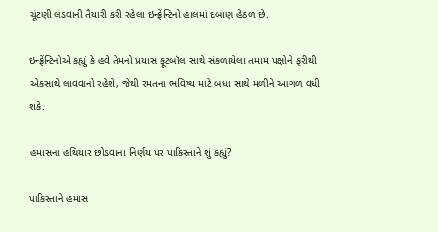ચૂંટણી લડવાની તૈયારી કરી રહેલા ઇન્ફ્રેંન્ટિનો હાલમાં દબાણ હેઠળ છે.

ઇન્ફ્રેંન્ટિનોએ કહ્યું કે હવે તેમનો પ્રયાસ ફૂટબૉલ સાથે સંકળાયેલા તમામ પક્ષોને ફરીથી એકસાથે લાવવાનો રહેશે, જેથી રમતના ભવિષ્ય માટે બધા સાથે મળીને આગળ વધી શકે.

હમાસના હથિયાર છોડવાના નિર્ણય પર પાકિસ્તાને શું કહ્યું?

પાકિસ્તાને હમાસ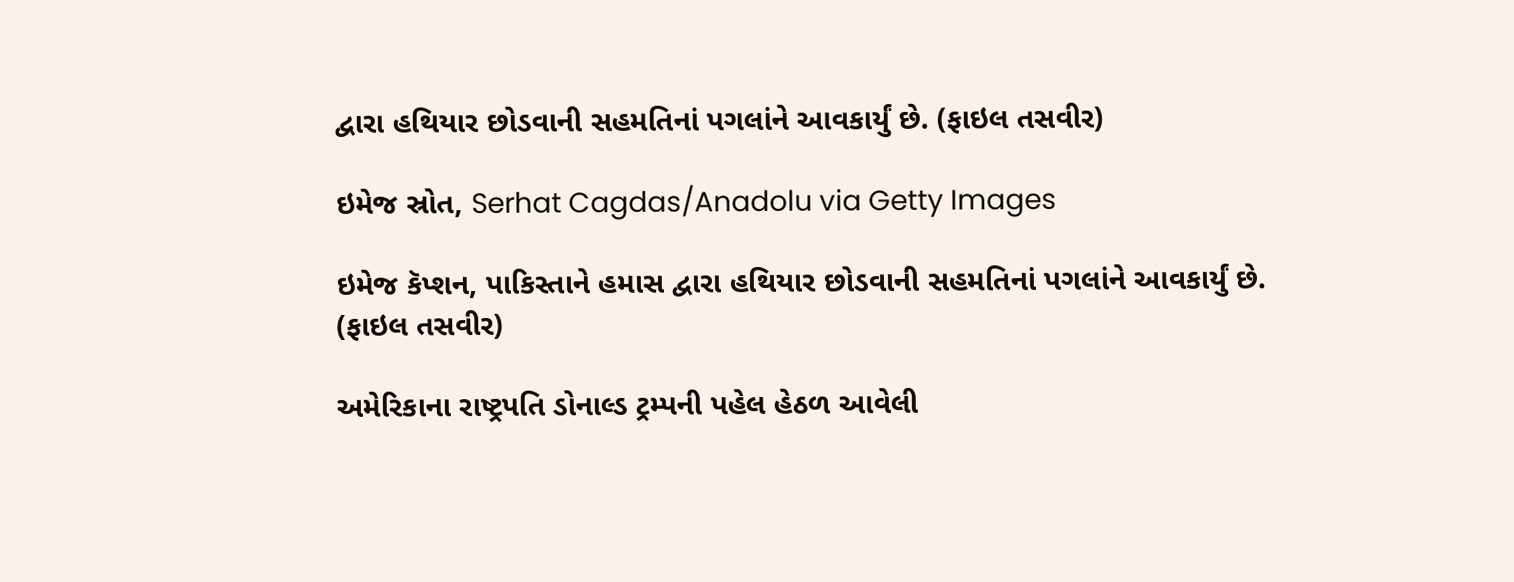દ્વારા હથિયાર છોડવાની સહમતિનાં પગલાંને આવકાર્યું છે. (ફાઇલ તસવીર)

ઇમેજ સ્રોત, Serhat Cagdas/Anadolu via Getty Images

ઇમેજ કૅપ્શન, પાકિસ્તાને હમાસ દ્વારા હથિયાર છોડવાની સહમતિનાં પગલાંને આવકાર્યું છે. (ફાઇલ તસવીર)

અમેરિકાના રાષ્ટ્રપતિ ડોનાલ્ડ ટ્રમ્પની પહેલ હેઠળ આવેલી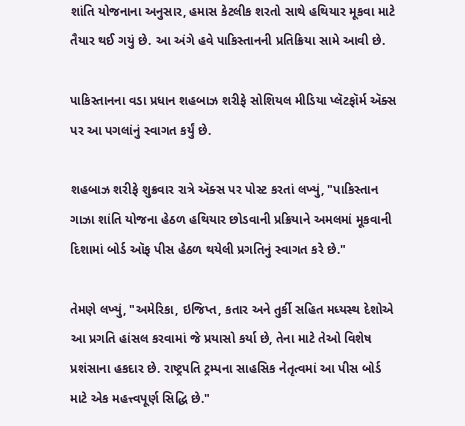શાંતિ યોજનાના અનુસાર, હમાસ કેટલીક શરતો સાથે હથિયાર મૂકવા માટે તૈયાર થઈ ગયું છે. આ અંગે હવે પાકિસ્તાનની પ્રતિક્રિયા સામે આવી છે.

પાકિસ્તાનના વડા પ્રધાન શહબાઝ શરીફે સોશિયલ મીડિયા પ્લૅટફૉર્મ ઍક્સ પર આ પગલાંનું સ્વાગત કર્યું છે.

શહબાઝ શરીફે શુક્રવાર રાત્રે ઍક્સ પર પોસ્ટ કરતાં લખ્યું, "પાકિસ્તાન ગાઝા શાંતિ યોજના હેઠળ હથિયાર છોડવાની પ્રક્રિયાને અમલમાં મૂકવાની દિશામાં બોર્ડ ઑફ પીસ હેઠળ થયેલી પ્રગતિનું સ્વાગત કરે છે."

તેમણે લખ્યું, "અમેરિકા, ઇજિપ્ત, કતાર અને તુર્કી સહિત મધ્યસ્થ દેશોએ આ પ્રગતિ હાંસલ કરવામાં જે પ્રયાસો કર્યા છે, તેના માટે તેઓ વિશેષ પ્રશંસાના હકદાર છે. રાષ્ટ્રપતિ ટ્રમ્પના સાહસિક નેતૃત્વમાં આ પીસ બોર્ડ માટે એક મહત્ત્વપૂર્ણ સિદ્ધિ છે."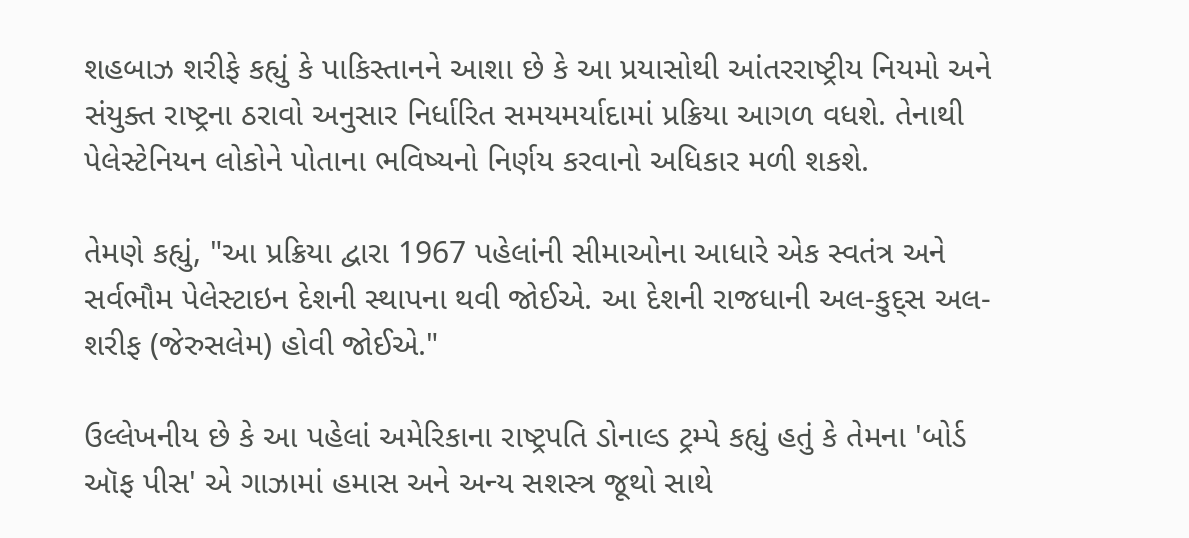શહબાઝ શરીફે કહ્યું કે પાકિસ્તાનને આશા છે કે આ પ્રયાસોથી આંતરરાષ્ટ્રીય નિયમો અને સંયુક્ત રાષ્ટ્રના ઠરાવો અનુસાર નિર્ધારિત સમયમર્યાદામાં પ્રક્રિયા આગળ વધશે. તેનાથી પેલેસ્ટેનિયન લોકોને પોતાના ભવિષ્યનો નિર્ણય કરવાનો અધિકાર મળી શકશે.

તેમણે કહ્યું, "આ પ્રક્રિયા દ્વારા 1967 પહેલાંની સીમાઓના આધારે એક સ્વતંત્ર અને સર્વભૌમ પેલેસ્ટાઇન દેશની સ્થાપના થવી જોઈએ. આ દેશની રાજધાની અલ-કુદ્સ અલ-શરીફ (જેરુસલેમ) હોવી જોઈએ."

ઉલ્લેખનીય છે કે આ પહેલાં અમેરિકાના રાષ્ટ્રપતિ ડોનાલ્ડ ટ્રમ્પે કહ્યું હતું કે તેમના 'બોર્ડ ઑફ પીસ' એ ગાઝામાં હમાસ અને અન્ય સશસ્ત્ર જૂથો સાથે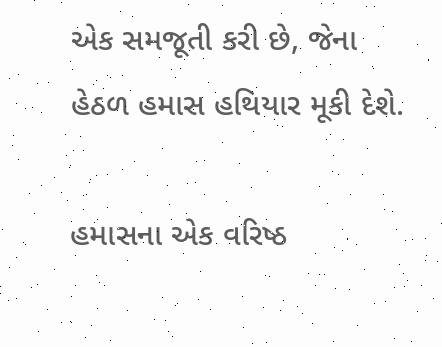એક સમજૂતી કરી છે, જેના હેઠળ હમાસ હથિયાર મૂકી દેશે.

હમાસના એક વરિષ્ઠ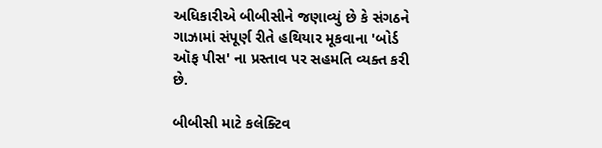અધિકારીએ બીબીસીને જણાવ્યું છે કે સંગઠને ગાઝામાં સંપૂર્ણ રીતે હથિયાર મૂકવાના 'બોર્ડ ઑફ પીસ' ના પ્રસ્તાવ પર સહમતિ વ્યક્ત કરી છે.

બીબીસી માટે કલેક્ટિવ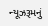ન્યૂઝરૂમનું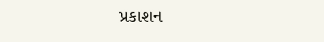પ્રકાશન